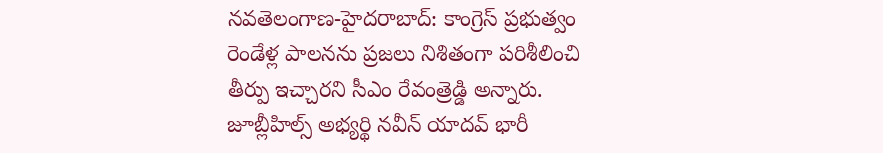నవతెలంగాణ-హైదరాబాద్: కాంగ్రెస్ ప్రభుత్వం రెండేళ్ల పాలనను ప్రజలు నిశితంగా పరిశీలించి తీర్పు ఇచ్చారని సీఎం రేవంత్రెడ్డి అన్నారు. జూబ్లీహిల్స్ అభ్యర్థి నవీన్ యాదవ్ భారీ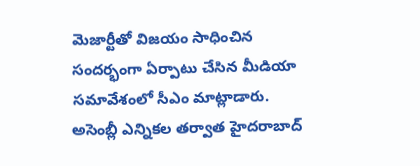మెజార్టీతో విజయం సాధించిన సందర్భంగా ఏర్పాటు చేసిన మీడియా సమావేశంలో సీఎం మాట్లాడారు. అసెంబ్లీ ఎన్నికల తర్వాత హైదరాబాద్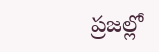ప్రజల్లో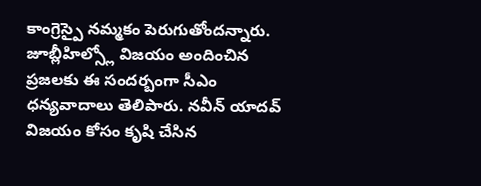కాంగ్రెస్పై నమ్మకం పెరుగుతోందన్నారు. జూబ్లీహిల్స్లో విజయం అందించిన ప్రజలకు ఈ సందర్బంగా సీఎం ధన్యవాదాలు తెలిపారు. నవీన్ యాదవ్ విజయం కోసం కృషి చేసిన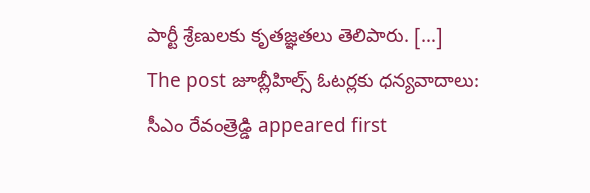పార్టీ శ్రేణులకు కృతజ్ఞతలు తెలిపారు. […]
The post జూబ్లీహిల్స్ ఓటర్లకు ధన్యవాదాలు: సీఎం రేవంత్రెడ్డి appeared first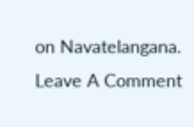on Navatelangana.
Leave A Comment